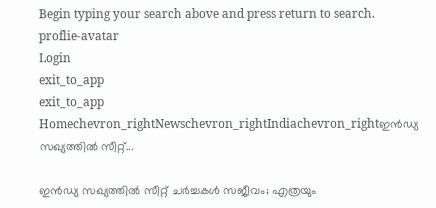Begin typing your search above and press return to search.
proflie-avatar
Login
exit_to_app
exit_to_app
Homechevron_rightNewschevron_rightIndiachevron_rightഇൻഡ്യ സഖ്യത്തിൽ സീറ്റ്...

ഇൻഡ്യ സഖ്യത്തിൽ സീറ്റ് ചർച്ചകൾ സജീവം; എത്രയും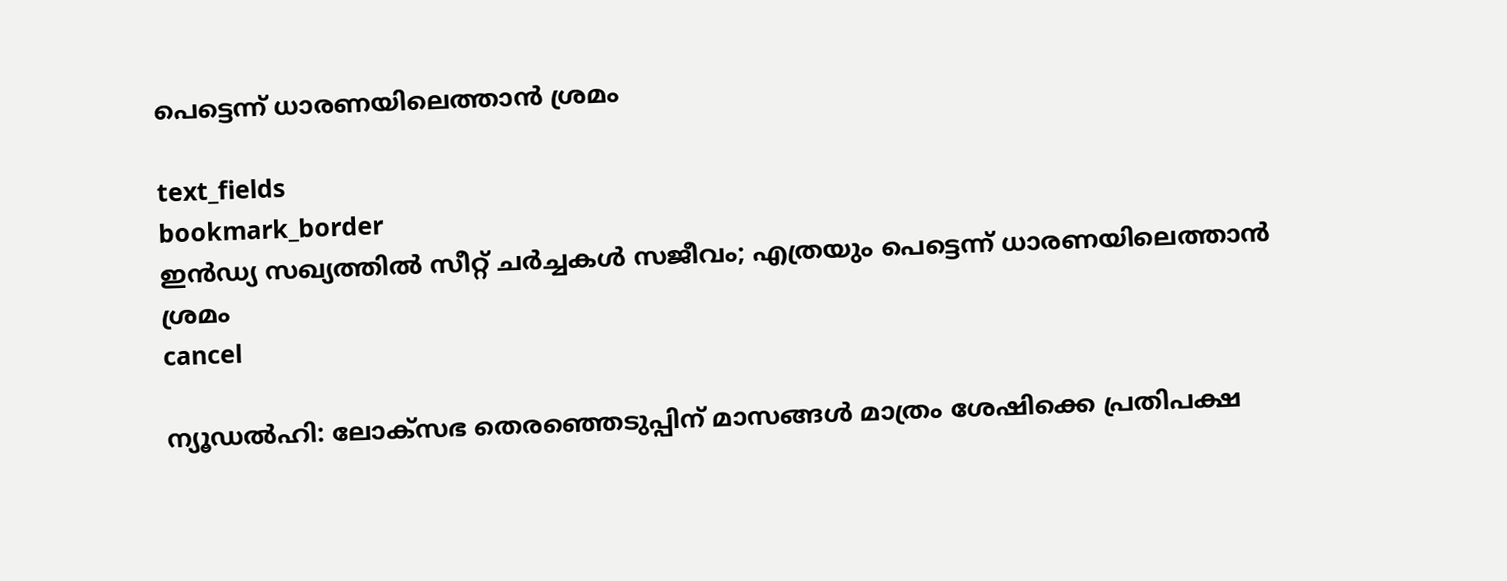പെട്ടെന്ന് ധാരണയിലെത്താൻ ശ്രമം

text_fields
bookmark_border
ഇൻഡ്യ സഖ്യത്തിൽ സീറ്റ് ചർച്ചകൾ സജീവം; എത്രയും പെട്ടെന്ന് ധാരണയിലെത്താൻ ശ്രമം
cancel

ന്യൂഡൽഹി: ലോക്സഭ തെരഞ്ഞെടുപ്പിന് മാസങ്ങൾ മാത്രം ശേഷിക്കെ പ്രതിപക്ഷ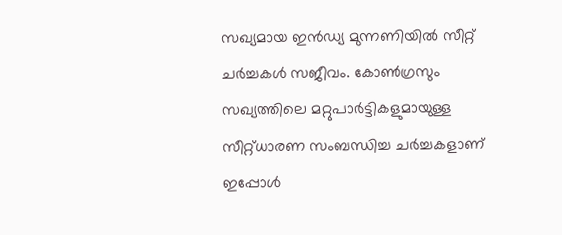സഖ്യമായ ഇൻഡ്യ മുന്നണിയിൽ സീറ്റ് ചർച്ചകൾ സജീവം. കോൺഗ്രസും സഖ്യത്തിലെ മറ്റുപാർട്ടികളുമായുള്ള സീറ്റ്ധാരണ സംബന്ധിച്ച ചർച്ചകളാണ് ഇപ്പോൾ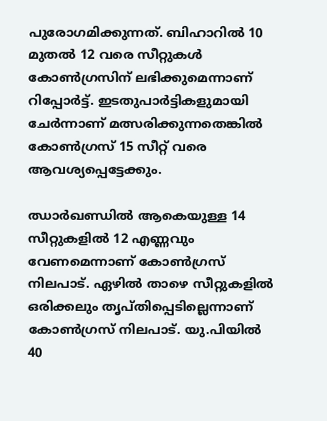പുരോഗമിക്കുന്നത്. ബിഹാറിൽ 10 മുതൽ 12 വരെ സീറ്റുകൾ കോൺഗ്രസിന് ലഭിക്കുമെന്നാണ് റിപ്പോർട്ട്. ഇടതുപാർട്ടികളുമായി ചേർന്നാണ് മത്സരിക്കുന്നതെങ്കിൽ കോൺഗ്രസ് 15 സീറ്റ് വരെ ആവശ്യപ്പെട്ടേക്കും.

ഝാർഖണ്ഡിൽ ആകെയുള്ള 14 സീറ്റുകളിൽ 12 എണ്ണവും വേണമെന്നാണ് കോൺഗ്രസ് നിലപാട്. ഏഴിൽ താഴെ സീറ്റുകളിൽ ഒരിക്കലും തൃപ്തിപ്പെടില്ലെന്നാണ് കോൺഗ്രസ് നിലപാട്. യു.പിയിൽ 40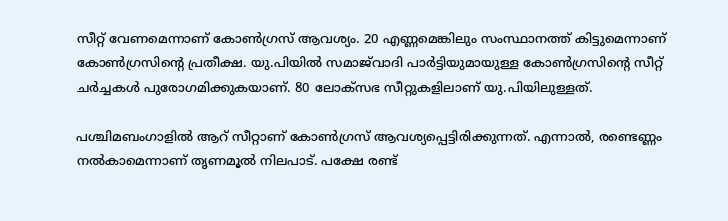സീറ്റ് വേണമെന്നാണ് കോൺഗ്രസ് ആവശ്യം. 20 എണ്ണമെങ്കിലും സംസ്ഥാനത്ത് കിട്ടുമെന്നാണ് കോൺഗ്രസിന്റെ പ്രതീക്ഷ. യു.പിയിൽ സമാജ്‍വാദി പാർട്ടിയുമായുള്ള കോൺഗ്രസിന്റെ സീറ്റ് ചർച്ചകൾ പുരോഗമിക്കുകയാണ്. 80 ലോക്സഭ സീറ്റുകളിലാണ് യു.പിയിലുള്ളത്.

പശ്ചിമബംഗാളിൽ ആറ് സീറ്റാണ് കോൺഗ്രസ് ആവശ്യപ്പെട്ടിരിക്കുന്നത്. എന്നാൽ, രണ്ടെണ്ണം നൽകാമെന്നാണ് തൃണമൂൽ നിലപാട്. പക്ഷേ രണ്ട്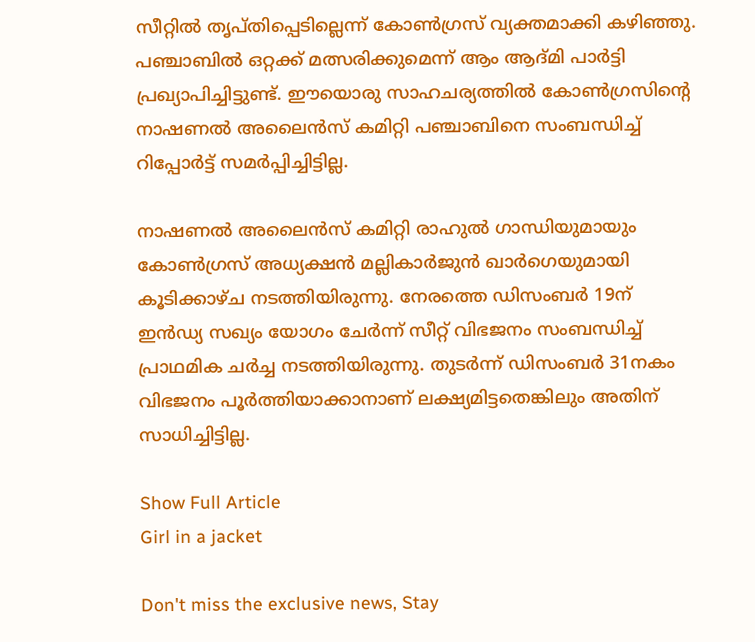സീറ്റിൽ തൃപ്തിപ്പെടില്ലെന്ന് കോൺഗ്രസ് വ്യക്തമാക്കി കഴിഞ്ഞു. പഞ്ചാബിൽ ഒറ്റക്ക് മത്സരിക്കുമെന്ന് ആം ആദ്മി പാർട്ടി പ്രഖ്യാപിച്ചിട്ടുണ്ട്. ഈയൊരു സാഹചര്യത്തിൽ കോൺഗ്രസിന്റെ നാഷണൽ അലൈൻസ് കമിറ്റി പഞ്ചാബിനെ സംബന്ധിച്ച് റിപ്പോർട്ട് സമർപ്പിച്ചിട്ടില്ല.

നാഷണൽ അലൈൻസ് കമിറ്റി രാഹുൽ ഗാന്ധിയുമായും കോൺഗ്രസ് അധ്യക്ഷൻ മല്ലികാർജുൻ ഖാർഗെയുമായി കൂടിക്കാഴ്ച നടത്തിയിരുന്നു. നേരത്തെ ഡിസംബർ 19ന് ഇൻഡ്യ സഖ്യം യോഗം ചേർന്ന് സീറ്റ് വിഭജനം സംബന്ധിച്ച് പ്രാഥമിക ചർച്ച നടത്തിയിരുന്നു. തുടർന്ന് ഡിസംബർ 31നകം വിഭജനം പൂർത്തിയാക്കാനാണ് ലക്ഷ്യമിട്ടതെങ്കിലും അതിന് സാധിച്ചിട്ടില്ല.

Show Full Article
Girl in a jacket

Don't miss the exclusive news, Stay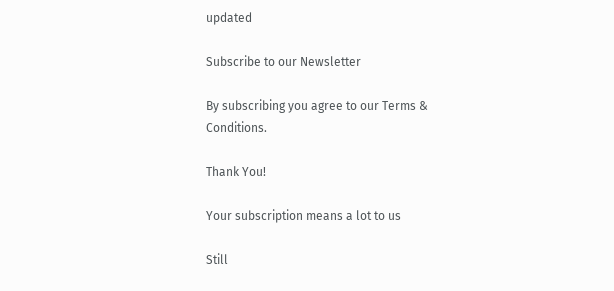updated

Subscribe to our Newsletter

By subscribing you agree to our Terms & Conditions.

Thank You!

Your subscription means a lot to us

Still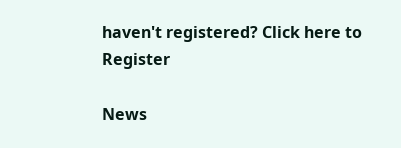haven't registered? Click here to Register

News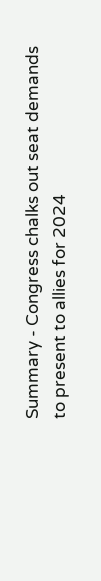Summary - Congress chalks out seat demands to present to allies for 2024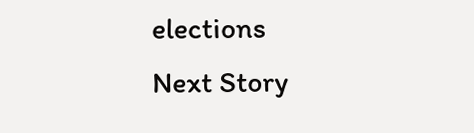elections
Next Story